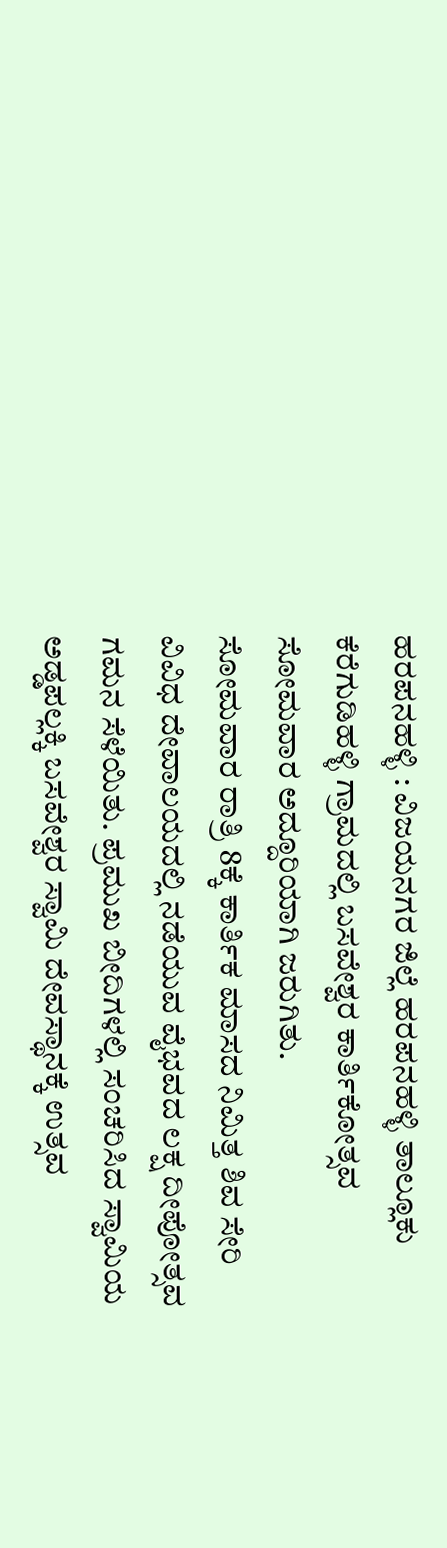ಹರಪನಹಳ್ಳಿ : ವಿಜಯನಗರ ಜಿಲ್ಲೆ ಹರಪನಹಳ್ಳಿ ತಾಲ್ಲೂಕು ಕೆರೆಗುಡಿಹಳ್ಳಿ ಗ್ರಾಮದಲ್ಲಿ ಬಸವೇಶ್ವರ ಕಾರ್ತಿಕೋತ್ಸವ ಸೋಮವಾರ ಅದ್ದೂರಿಯಾಗಿ ಜರುಗಿತು.
ಸೋಮವಾರ ರಾತ್ರಿ 8ಕ್ಕೆ ಕಾರ್ತಿಕ ಮಾಸದ ನಿಮಿತ್ತ ಶಿವ ಸೇರಿ ವಿವಿಧ ದೇವಾಲಯದಲ್ಲಿ ನಡೆಯುವ ವೈಭವದ ಲಕ್ಷ ದೀಪೋತ್ಸವ ಗಮನ ಸೆಳೆಯಿತು. ಪ್ರಮುಖ ಬೀದಿಗಳಲ್ಲಿ ಸಂಚರಿಸಿದ ಸ್ವಾಮಿಯ ಅಡ್ಡಪಲ್ಲಕ್ಕಿ ಬಸವೇಶ್ವರ ಸ್ವಾಮಿ ದೇವಸ್ಥಾನಕ್ಕೆ ಉತ್ಸವ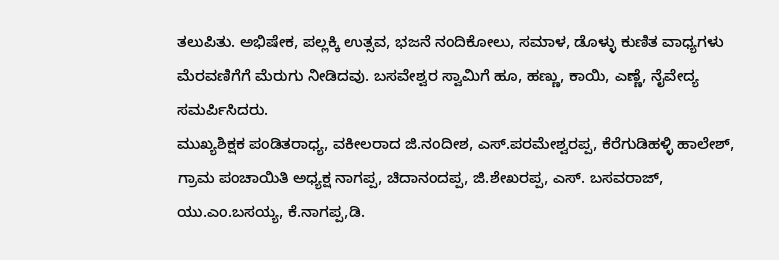ತಲುಪಿತು. ಅಭಿಷೇಕ, ಪಲ್ಲಕ್ಕಿ ಉತ್ಸವ, ಭಜನೆ ನಂದಿಕೋಲು, ಸಮಾಳ, ಡೊಳ್ಳು ಕುಣಿತ ವಾಧ್ಯಗಳು ಮೆರವಣಿಗೆಗೆ ಮೆರುಗು ನೀಡಿದವು. ಬಸವೇಶ್ವರ ಸ್ವಾಮಿಗೆ ಹೂ, ಹಣ್ಣು, ಕಾಯಿ, ಎಣ್ಣೆ, ನೈವೇದ್ಯ ಸಮರ್ಪಿಸಿದರು.
ಮುಖ್ಯಶಿಕ್ಷಕ ಪಂಡಿತರಾಧ್ಯ, ವಕೀಲರಾದ ಜಿ.ನಂದೀಶ, ಎಸ್.ಪರಮೇಶ್ವರಪ್ಪ, ಕೆರೆಗುಡಿಹಳ್ಳಿ ಹಾಲೇಶ್, ಗ್ರಾಮ ಪಂಚಾಯಿತಿ ಅಧ್ಯಕ್ಷ ನಾಗಪ್ಪ, ಚಿದಾನಂದಪ್ಪ, ಜಿ.ಶೇಖರಪ್ಪ, ಎಸ್. ಬಸವರಾಜ್, ಯು.ಎಂ.ಬಸಯ್ಯ, ಕೆ.ನಾಗಪ್ಪ,ಡಿ.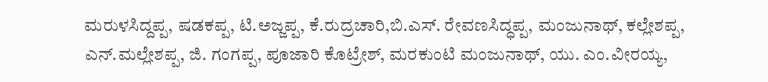ಮರುಳಸಿದ್ದಪ್ಪ, ಷಡಕಪ್ಪ, ಟಿ.ಅಜ್ಜಪ್ಪ, ಕೆ.ರುದ್ರಚಾರಿ,ಬಿ.ಎಸ್. ರೇವಣಸಿದ್ಧಪ್ಪ, ಮಂಜುನಾಥ್, ಕಲ್ಲೇಶಪ್ಪ, ಎನ್.ಮಲ್ಲೇಶಪ್ಪ, ಜಿ. ಗಂಗಪ್ಪ, ಪೂಜಾರಿ ಕೊಟ್ರೇಶ್, ಮರಕುಂಟಿ ಮಂಜುನಾಥ್, ಯು. ಎಂ.ವೀರಯ್ಯ,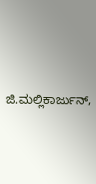ಜಿ.ಮಲ್ಲಿಕಾರ್ಜುನ್,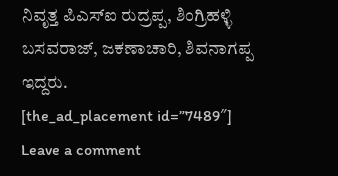ನಿವೃತ್ತ ಪಿಎಸ್ಐ ರುದ್ರಪ್ಪ, ಶಿಂಗ್ರಿಹಳ್ಳಿ ಬಸವರಾಜ್, ಜಕಣಾಚಾರಿ, ಶಿವನಾಗಪ್ಪ ಇದ್ದರು.
[the_ad_placement id=”7489″]
Leave a comment